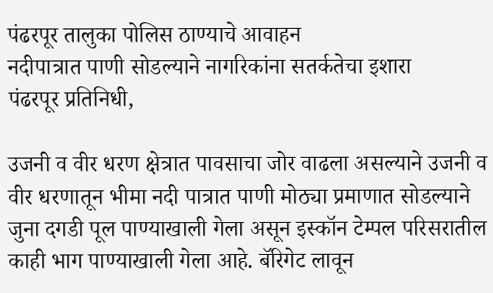पंढरपूर तालुका पोलिस ठाण्याचे आवाहन
नदीपात्रात पाणी सोडल्याने नागरिकांना सतर्कतेचा इशारा
पंढरपूर प्रतिनिधी,

उजनी व वीर धरण क्षेत्रात पावसाचा जोर वाढला असल्याने उजनी व वीर धरणातून भीमा नदी पात्रात पाणी मोठ्या प्रमाणात सोडल्याने जुना दगडी पूल पाण्याखाली गेला असून इस्कॉन टेम्पल परिसरातील काही भाग पाण्याखाली गेला आहे. बॅरिगेट लावून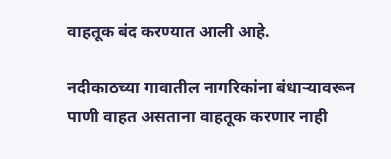वाहतूक बंद करण्यात आली आहे.

नदीकाठच्या गावातील नागरिकांना बंधाऱ्यावरून पाणी वाहत असताना वाहतूक करणार नाही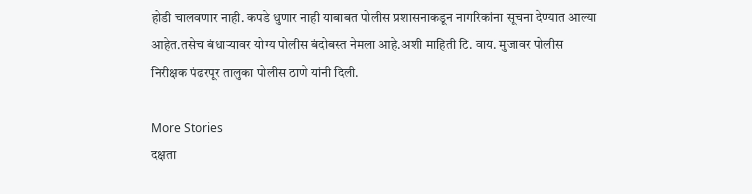होडी चालवणार नाही. कपडे धुणार नाही याबाबत पोलीस प्रशासनाकडून नागरिकांना सूचना देण्यात आल्या आहेत.तसेच बंधाऱ्यावर योग्य पोलीस बंदोबस्त नेमला आहे.अशी माहिती टि. वाय. मुजावर पोलीस निरीक्षक पंढरपूर तालुका पोलीस ठाणे यांनी दिली.

More Stories
दक्षता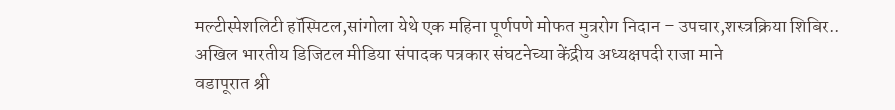मल्टीस्पेशलिटी हॉस्पिटल,सांगोला येथे एक महिना पूर्णपणे मोफत मुत्ररोग निदान – उपचार,शस्त्रक्रिया शिबिर..
अखिल भारतीय डिजिटल मीडिया संपादक पत्रकार संघटनेच्या केंद्रीय अध्यक्षपदी राजा माने
वडापूरात श्री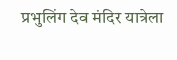प्रभुलिंग देव मंदिर यात्रेला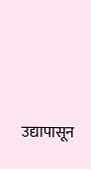उद्यापासून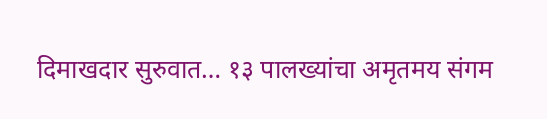दिमाखदार सुरुवात… १३ पालख्यांचा अमृतमय संगम